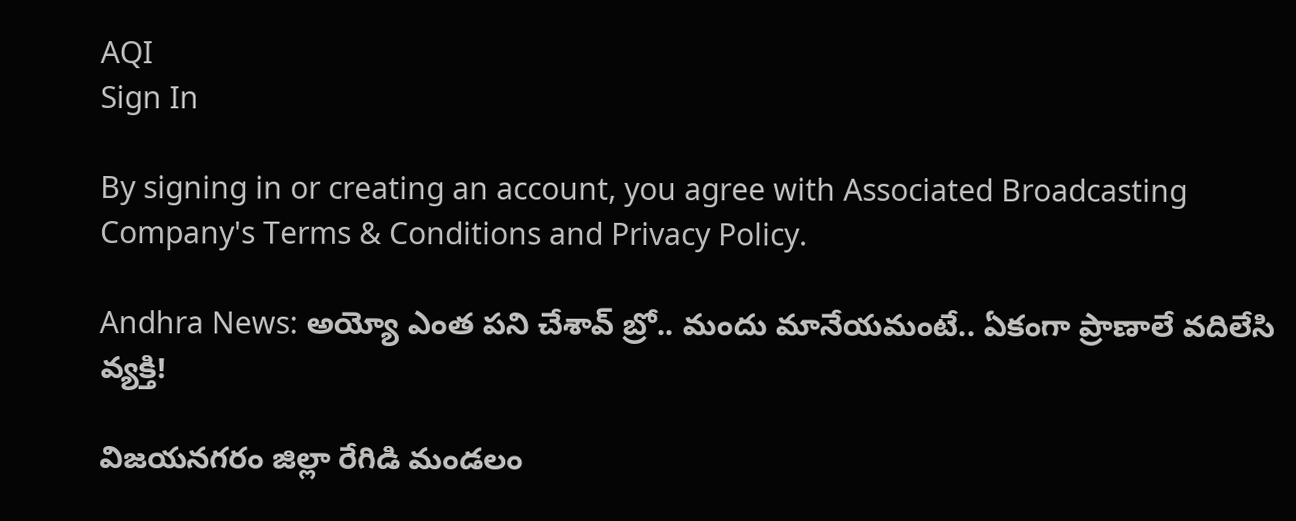AQI
Sign In

By signing in or creating an account, you agree with Associated Broadcasting Company's Terms & Conditions and Privacy Policy.

Andhra News: అయ్యో ఎంత పని చేశావ్ బ్రో.. మందు మానేయమంటే.. ఏకంగా ప్రాణాలే వదిలేసి వ్యక్తి!

విజయనగరం జిల్లా రేగిడి మండలం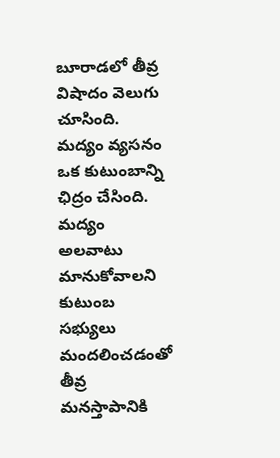బూరాడలో తీవ్ర విషాదం వెలుగు చూసింది. మద్యం వ్యసనం ఒక కుటుంబాన్ని ఛిద్రం చేసింది. మద్యం అలవాటు మానుకోవాలని కుటుంబ సభ్యులు మందలించడంతో తీవ్ర మనస్తాపానికి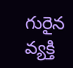గురైన వ్యక్తి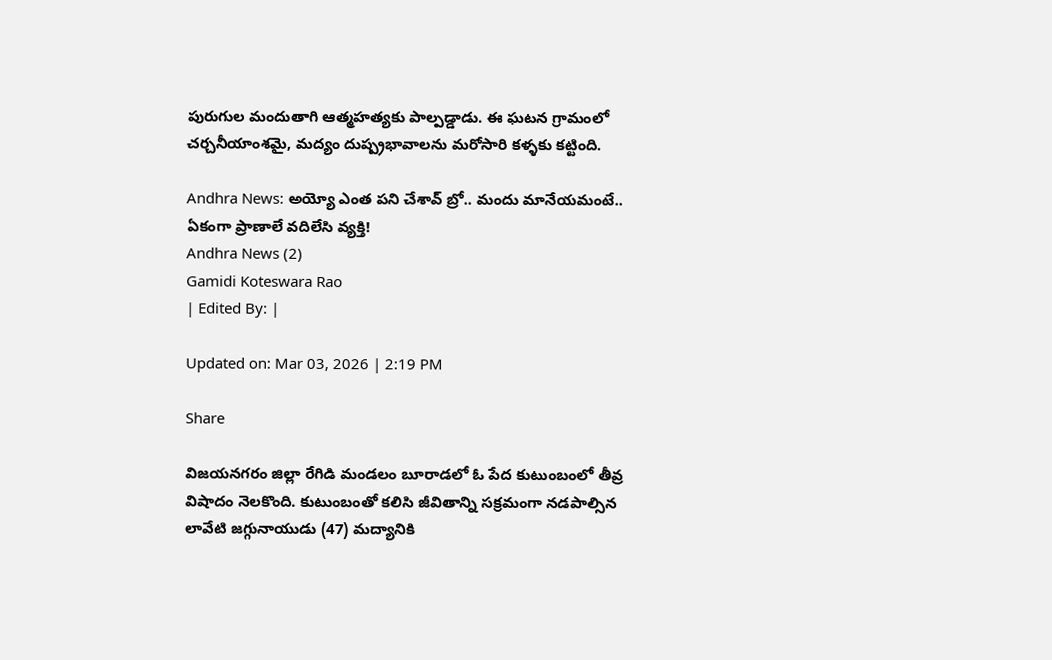పురుగుల మందుతాగి ఆత్మహత్యకు పాల్పడ్డాడు. ఈ ఘటన గ్రామంలో చర్చనీయాంశమై, మద్యం దుష్ప్రభావాలను మరోసారి కళ్ళకు కట్టింది.

Andhra News: అయ్యో ఎంత పని చేశావ్ బ్రో.. మందు మానేయమంటే.. ఏకంగా ప్రాణాలే వదిలేసి వ్యక్తి!
Andhra News (2)
Gamidi Koteswara Rao
| Edited By: |

Updated on: Mar 03, 2026 | 2:19 PM

Share

విజయనగరం జిల్లా రేగిడి మండలం బూరాడలో ఓ పేద కుటుంబంలో తీవ్ర విషాదం నెలకొంది. కుటుంబంతో కలిసి జీవితాన్ని సక్రమంగా నడపాల్సిన లావేటి జగ్గునాయుడు (47) మద్యానికి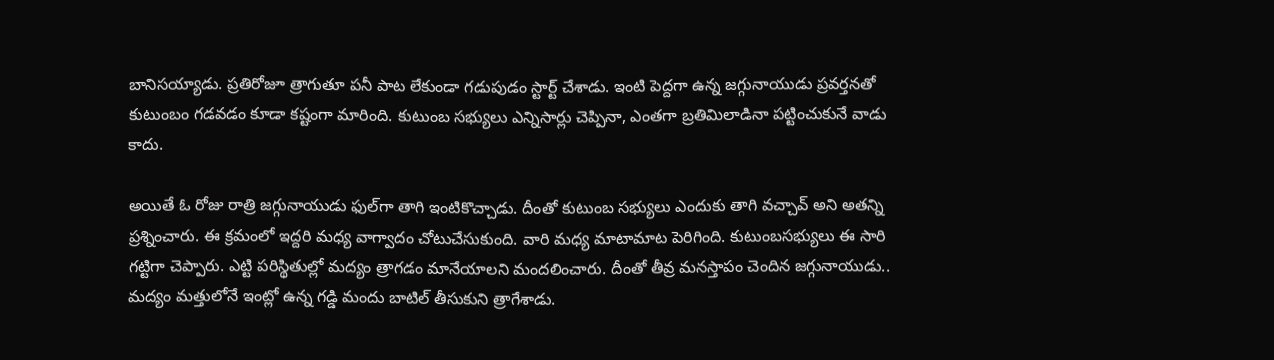బానిసయ్యాడు. ప్రతిరోజూ త్రాగుతూ పనీ పాట లేకుండా గడుపుడం స్టార్ట్ చేశాడు. ఇంటి పెద్దగా ఉన్న జగ్గునాయుడు ప్రవర్తనతో కుటుంబం గడవడం కూడా కష్టంగా మారింది. కుటుంబ సభ్యులు ఎన్నిసార్లు చెప్పినా, ఎంతగా బ్రతిమిలాడినా పట్టించుకునే వాడు కాదు.

అయితే ఓ రోజు రాత్రి జగ్గునాయుడు ఫుల్‌గా తాగి ఇంటికొచ్చాడు. దీంతో కుటుంబ సభ్యులు ఎందుకు తాగి వచ్చావ్ అని అతన్ని ప్రశ్నించారు. ఈ క్రమంలో ఇద్దరి మధ్య వాగ్వాదం చోటుచేసుకుంది. వారి మధ్య మాటామాట పెరిగింది. కుటుంబసభ్యులు ఈ సారి గట్టిగా చెప్పారు. ఎట్టి పరిస్థితుల్లో మద్యం త్రాగడం మానేయాలని మందలించారు. దీంతో తీవ్ర మనస్తాపం చెందిన జగ్గునాయుడు.. మద్యం మత్తులోనే ఇంట్లో ఉన్న గడ్డి మందు బాటిల్ తీసుకుని త్రాగేశాడు.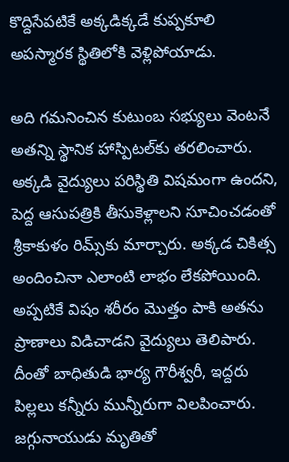కొద్దిసేపటికే అక్కడిక్కడే కుప్పకూలి అపస్మారక స్థితిలోకి వెళ్లిపోయాడు.

అది గమనించిన కుటుంబ సభ్యులు వెంటనే అతన్ని స్థానిక హాస్పిటల్‌కు తరలించారు. అక్కడి వైద్యులు పరిస్థితి విషమంగా ఉందని, పెద్ద ఆసుపత్రికి తీసుకెళ్లాలని సూచించడంతో శ్రీకాకుళం రిమ్స్‌కు మార్చారు. అక్కడ చికిత్స అందించినా ఎలాంటి లాభం లేకపోయింది. అప్పటికే విషం శరీరం మొత్తం పాకి అతను ప్రాణాలు విడిచాడని వైద్యులు తెలిపారు. దీంతో బాధితుడి భార్య గౌరీశ్వరీ, ఇద్దరు పిల్లలు కన్నీరు మున్నీరుగా విలపించారు. జగ్గునాయుడు మృతితో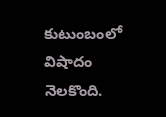కుటుంబంలో విషాదం నెలకొంది.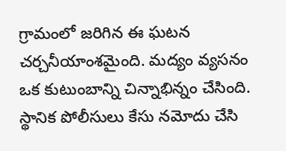గ్రామంలో జరిగిన ఈ ఘటన చర్చనీయాంశమైంది. మద్యం వ్యసనం ఒక కుటుంబాన్ని చిన్నాభిన్నం చేసింది. స్థానిక పోలీసులు కేసు నమోదు చేసి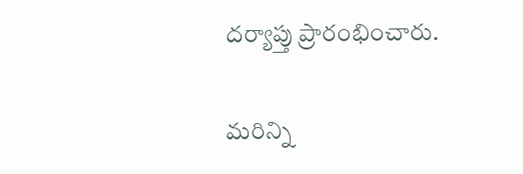దర్యాప్తు ప్రారంభించారు.

మరిన్ని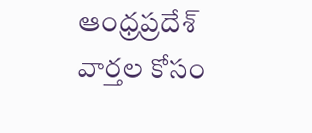ఆంధ్రప్రదేశ్ వార్తల కోసం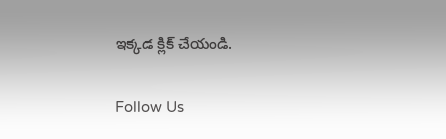ఇక్కడ క్లిక్ చేయండి.

Follow Us